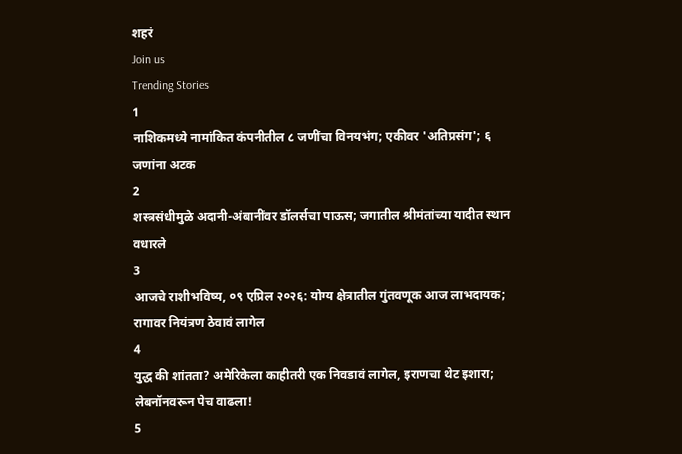शहरं
Join us
Trending Stories
1
नाशिकमध्ये नामांकित कंपनीतील ८ जणींचा विनयभंग; एकीवर 'अतिप्रसंग'; ६ जणांना अटक
2
शस्त्रसंधीमुळे अदानी-अंबानींवर डॉलर्सचा पाऊस; जगातील श्रीमंतांच्या यादीत स्थान वधारले
3
आजचे राशीभविष्य, ०९ एप्रिल २०२६: योग्य क्षेत्रातील गुंतवणूक आज लाभदायक; रागावर नियंत्रण ठेवावं लागेल
4
युद्ध की शांतता? अमेरिकेला काहीतरी एक निवडावं लागेल, इराणचा थेट इशारा; लेबनॉनवरून पेच वाढला!
5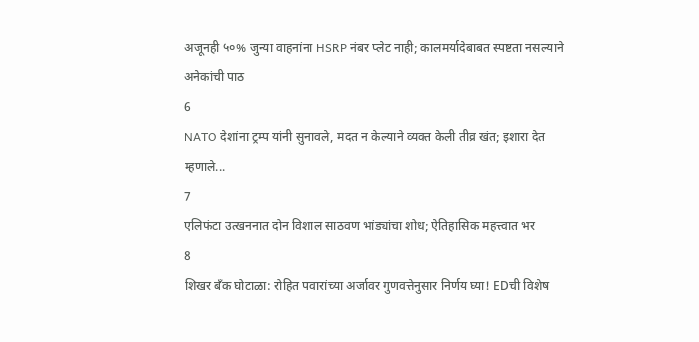अजूनही ५०% जुन्या वाहनांना HSRP नंबर प्लेट नाही; कालमर्यादेबाबत स्पष्टता नसल्याने अनेकांची पाठ
6
NATO देशांना ट्रम्प यांनी सुनावले, मदत न केल्याने व्यक्त केली तीव्र खंत; इशारा देत म्हणाले...
7
एलिफंटा उत्खननात दोन विशाल साठवण भांड्यांचा शोध; ऐतिहासिक महत्त्वात भर
8
शिखर बँक घोटाळा: रोहित पवारांच्या अर्जावर गुणवत्तेनुसार निर्णय घ्या! EDची विशेष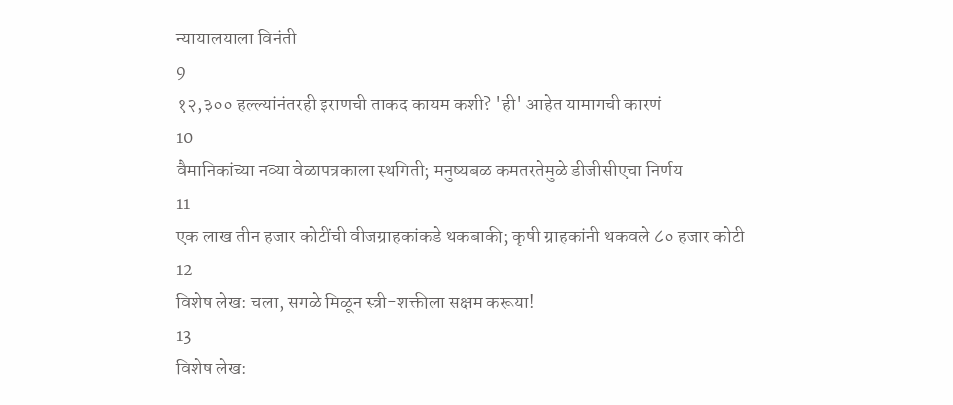न्यायालयाला विनंती
9
१२,३०० हल्ल्यांनंतरही इराणची ताकद कायम कशी? 'ही' आहेत यामागची कारणं
10
वैमानिकांच्या नव्या वेळापत्रकाला स्थगिती; मनुष्यबळ कमतरतेमुळे डीजीसीएचा निर्णय
11
एक लाख तीन हजार कोटींची वीजग्राहकांकडे थकबाकी; कृषी ग्राहकांनी थकवले ८० हजार कोटी
12
विशेष लेख: चला, सगळे मिळून स्त्री-शक्तीला सक्षम करूया!
13
विशेष लेख: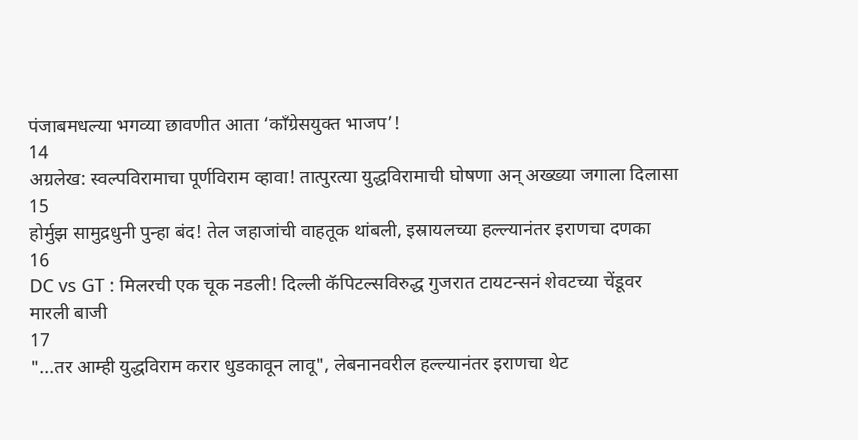पंजाबमधल्या भगव्या छावणीत आता ‘काँग्रेसयुक्त भाजप’!
14
अग्रलेख: स्वल्पविरामाचा पूर्णविराम व्हावा! तात्पुरत्या युद्धविरामाची घोषणा अन् अख्ख्या जगाला दिलासा
15
होर्मुझ सामुद्रधुनी पुन्हा बंद! तेल जहाजांची वाहतूक थांबली, इस्रायलच्या हल्ल्यानंतर इराणचा दणका
16
DC vs GT : मिलरची एक चूक नडली! दिल्ली कॅपिटल्सविरुद्ध गुजरात टायटन्सनं शेवटच्या चेंडूवर मारली बाजी
17
"...तर आम्ही युद्धविराम करार धुडकावून लावू", लेबनानवरील हल्ल्यानंतर इराणचा थेट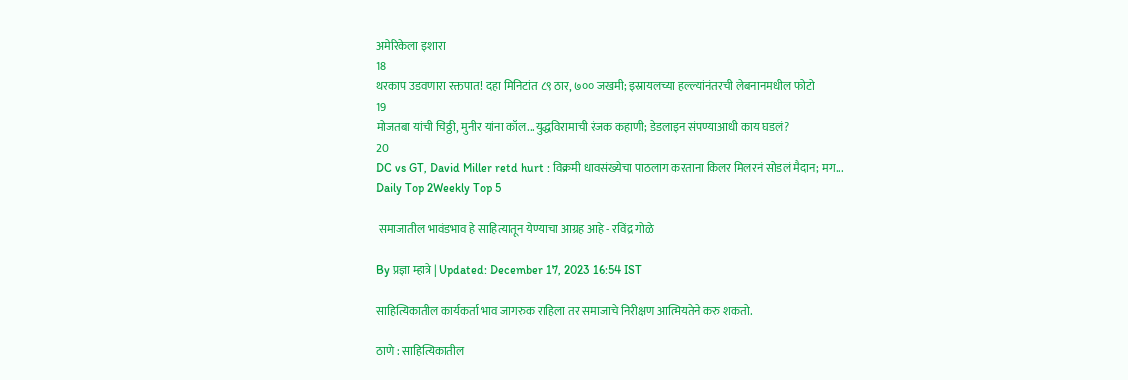अमेरिकेला इशारा
18
थरकाप उडवणारा रक्तपात! दहा मिनिटांत ८९ ठार, ७०० जखमी; इस्रायलच्या हल्ल्यांनंतरची लेबनानमधील फोटो
19
मोजतबा यांची चिठ्ठी, मुनीर यांना कॉल...युद्धविरामाची रंजक कहाणी; डेडलाइन संपण्याआधी काय घडलं?
20
DC vs GT, David Miller retd hurt : विक्रमी धावसंख्येचा पाठलाग करताना किलर मिलरनं सोडलं मैदान; मग...
Daily Top 2Weekly Top 5

 समाजातील भावंडभाव हे साहित्यातून येण्याचा आग्रह आहे - रविंद्र गोळे

By प्रज्ञा म्हात्रे | Updated: December 17, 2023 16:54 IST

साहित्यिकातील कार्यकर्ता भाव जागरुक राहिला तर समाजाचे निरीक्षण आत्मियतेने करु शकतो.

ठाणे : साहित्यिकातील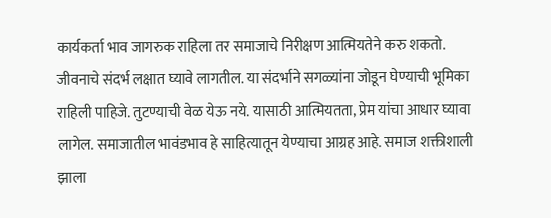कार्यकर्ता भाव जागरुक राहिला तर समाजाचे निरीक्षण आत्मियतेने करु शकतो. जीवनाचे संदर्भ लक्षात घ्यावे लागतील. या संदर्भाने सगळ्यांना जोडून घेण्याची भूमिका राहिली पाहिजे. तुटण्याची वेळ येऊ नये. यासाठी आत्मियतता, प्रेम यांचा आधार घ्यावा लागेल. समाजातील भावंडभाव हे साहित्यातून येण्याचा आग्रह आहे. समाज शक्तीशाली झाला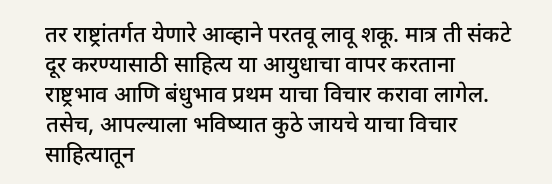तर राष्ट्रांतर्गत येणारे आव्हाने परतवू लावू शकू. मात्र ती संकटे दूर करण्यासाठी साहित्य या आयुधाचा वापर करताना राष्ट्रभाव आणि बंधुभाव प्रथम याचा विचार करावा लागेल. तसेच, आपल्याला भविष्यात कुठे जायचे याचा विचार साहित्यातून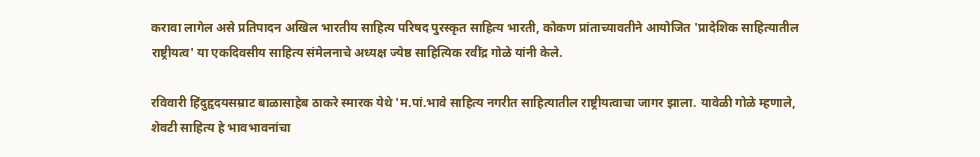करावा लागेल असे प्रतिपादन अखिल भारतीय साहित्य परिषद पुरस्कृत साहित्य भारती, कोकण प्रांताच्यावतीने आयोजित 'प्रादेशिक साहित्यातील राष्ट्रीयत्व' या एकदिवसीय साहित्य संमेलनाचे अध्यक्ष ज्येष्ठ साहित्यिक रवींद्र गोळे यांनी केले.

रविवारी हिंदुहृदयसम्राट बाळासाहेब ठाकरे स्मारक येथे 'म.पां.भावे साहित्य नगरीत साहित्यातील राष्ट्रीयत्वाचा जागर झाला. यावेळी गोळे म्हणाले, शेवटी साहित्य हे भावभावनांचा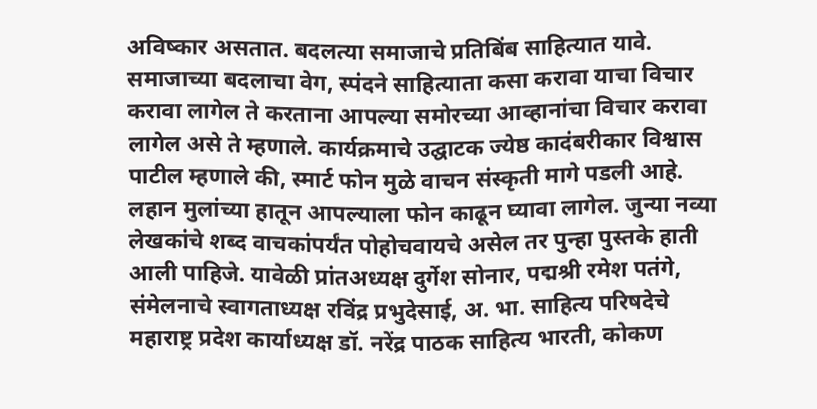अविष्कार असतात. बदलत्या समाजाचे प्रतिबिंब साहित्यात यावे. समाजाच्या बदलाचा वेग, स्पंदने साहित्याता कसा करावा याचा विचार करावा लागेल ते करताना आपल्या समोरच्या आव्हानांचा विचार करावा लागेल असे ते म्हणाले. कार्यक्रमाचे उद्घाटक ज्येष्ठ कादंबरीकार विश्वास पाटील म्हणाले की, स्मार्ट फोन मुळे वाचन संस्कृती मागे पडली आहे. लहान मुलांच्या हातून आपल्याला फोन काढून घ्यावा लागेल. जुन्या नव्या लेखकांचे शब्द वाचकांपर्यंत पोहोचवायचे असेल तर पुन्हा पुस्तके हाती आली पाहिजे. यावेळी प्रांतअध्यक्ष दुर्गेश सोनार, पद्मश्री रमेश पतंगे, संमेलनाचे स्वागताध्यक्ष रविंद्र प्रभुदेसाई, अ. भा. साहित्य परिषदेचे महाराष्ट्र प्रदेश कार्याध्यक्ष डॉ. नरेंद्र पाठक साहित्य भारती, कोकण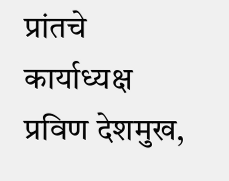प्रांतचे कार्याध्यक्ष प्रविण देशमुख,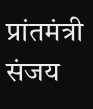प्रांतमंत्री संजय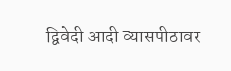द्विवेदी आदी व्यासपीठावर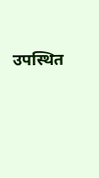उपस्थित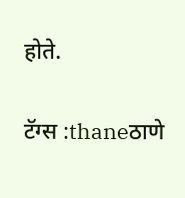होते.

टॅग्स :thaneठाणे